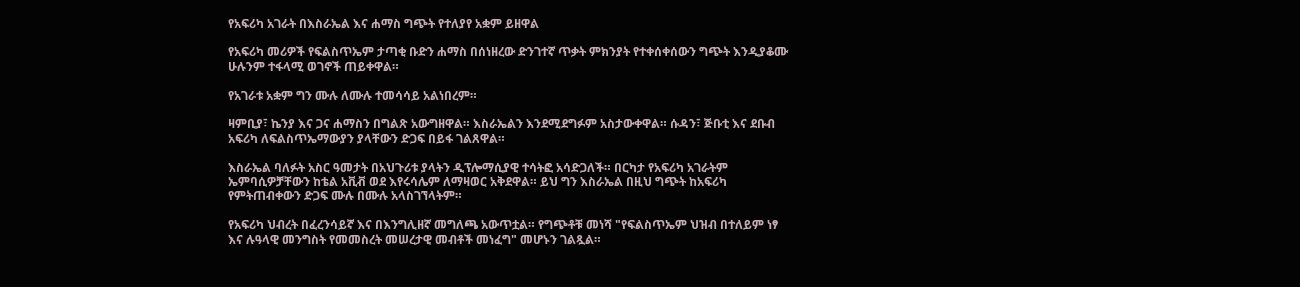የአፍሪካ አገራት በእስራኤል እና ሐማስ ግጭት የተለያየ አቋም ይዘዋል

የአፍሪካ መሪዎች የፍልስጥኤም ታጣቂ ቡድን ሐማስ በሰነዘረው ድንገተኛ ጥቃት ምክንያት የተቀሰቀሰውን ግጭት እንዲያቆሙ ሁሉንም ተፋላሚ ወገኖች ጠይቀዋል።

የአገራቱ አቋም ግን ሙሉ ለሙሉ ተመሳሳይ አልነበረም።

ዛምቢያ፣ ኬንያ እና ጋና ሐማስን በግልጽ አውግዘዋል። እስራኤልን እንደሚደግፉም አስታውቀዋል። ሱዳን፣ ጅቡቲ እና ደቡብ አፍሪካ ለፍልስጥኤማውያን ያላቸውን ድጋፍ በይፋ ገልጸዋል።

እስራኤል ባለፉት አስር ዓመታት በአህጉሪቱ ያላትን ዲፕሎማሲያዊ ተሳትፎ አሳድጋለች። በርካታ የአፍሪካ አገራትም ኤምባሲዎቻቸውን ከቴል አቪቭ ወደ እየሩሳሌም ለማዛወር አቅደዋል። ይህ ግን እስራኤል በዚህ ግጭት ከአፍሪካ የምትጠብቀውን ድጋፍ ሙሉ በሙሉ አላስገኘላትም።

የአፍሪካ ህብረት በፈረንሳይኛ እና በእንግሊዘኛ መግለጫ አውጥቷል። የግጭቶቹ መነሻ "የፍልስጥኤም ህዝብ በተለይም ነፃ እና ሉዓላዊ መንግስት የመመስረት መሠረታዊ መብቶች መነፈግ" መሆኑን ገልጿል።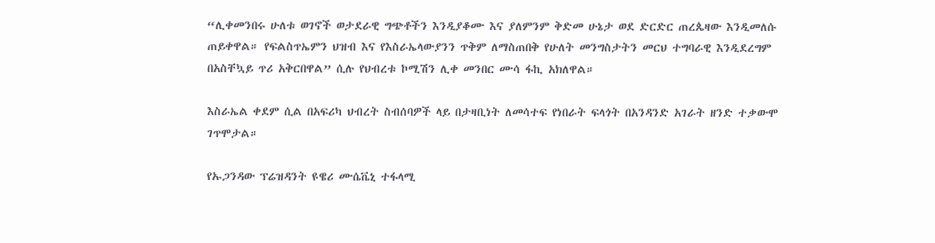“ሊቀመንበሩ ሁለቱ ወገኖች ወታደራዊ ግጭቶችን እንዲያቆሙ እና ያለምንም ቅድመ ሁኔታ ወደ ድርድር ጠረጴዛው እንዲመለሱ ጠይቀዋል። የፍልስጥኤምን ህዝብ እና የእስራኤላውያንን ጥቅም ለማስጠበቅ የሁለት መንግስታትን መርህ ተግባራዊ እንዲደረግም በአስቸኳይ ጥሪ አቅርበዋል” ሲሉ የህብረቱ ኮሚሽን ሊቀ መንበር ሙሳ ፋኪ አክለዋል።

እስራኤል ቀደም ሲል በአፍሪካ ህብረት ስብሰባዎች ላይ በታዛቢነት ለመሳተፍ የነበራት ፍላጎት በአንዳንድ አገራት ዘንድ ተቃውሞ ገጥሞታል።

የኡጋንዳው ፕሬዝዳንት ዩዌሪ ሙሴቬኒ ተፋላሚ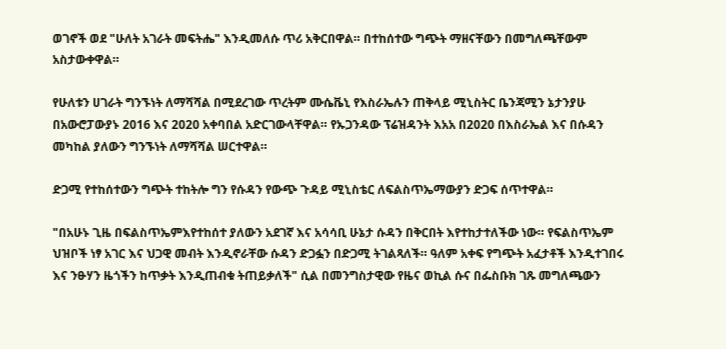ወገኖች ወደ "ሁለት አገራት መፍትሔ" እንዲመለሱ ጥሪ አቅርበዋል። በተከሰተው ግጭት ማዘናቸውን በመግለጫቸውም አስታውቀዋል።

የሁለቱን ሀገራት ግንኙነት ለማሻሻል በሚደረገው ጥረትም ሙሴቬኒ የእስራኤሉን ጠቅላይ ሚኒስትር ቤንጃሚን ኔታንያሁ በአውሮፓውያኑ 2016 እና 2020 አቀባበል አድርገውላቸዋል። የኡጋንዳው ፕሬዝዳንት እአአ በ2020 በእስራኤል እና በሱዳን መካከል ያለውን ግንኙነት ለማሻሻል ሠርተዋል።

ድጋሚ የተከሰተውን ግጭት ተከትሎ ግን የሱዳን የውጭ ጉዳይ ሚኒስቴር ለፍልስጥኤማውያን ድጋፍ ሰጥተዋል።

"በአሁኑ ጊዜ በፍልስጥኤምእየተከሰተ ያለውን አደገኛ እና አሳሳቢ ሁኔታ ሱዳን በቅርበት እየተከታተለችው ነው። የፍልስጥኤም ህዝቦች ነፃ አገር እና ህጋዊ መብት እንዲኖራቸው ሱዳን ድጋፏን በድጋሚ ትገልጻለች። ዓለም አቀፍ የግጭት አፈታቶች እንዲተገበሩ እና ንፁሃን ዜጎችን ከጥቃት እንዲጠብቁ ትጠይቃለች" ሲል በመንግስታዊው የዜና ወኪል ሱና በፌስቡክ ገጹ መግለጫውን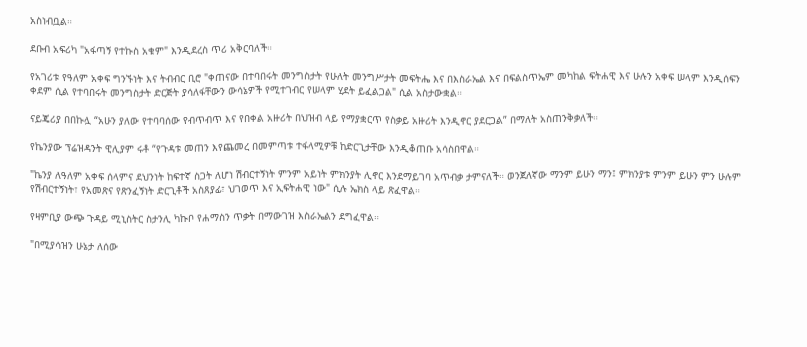አስነብቧል።

ደቡብ አፍሪካ "አፋጣኝ የተኩስ አቁም" እንዲደረስ ጥሪ አቅርባለች።

የአገሪቱ የዓለም አቀፍ ግንኙነት እና ትብብር ቢሮ "ቀጠናው በተባበሩት መንግስታት የሁለት መንግሥታት መፍትሔ እና በእስራኤል እና በፍልስጥኤም መካከል ፍትሐዊ እና ሁሉን አቀፍ ሠላም እንዲሰፍን ቀደም ሲል የተባበሩት መንግስታት ድርጅት ያሳለፋቸውን ውሳኔዎች የሚተገብር የሠላም ሂደት ይፈልጋል" ሲል አስታውቋል።

ናይጄሪያ በበኩሏ “አሁን ያለው የተባባሰው የብጥብጥ እና የበቀል አዙሪት በህዝብ ላይ የማያቋርጥ የስቃይ አዙሪት እንዲኖር ያደርጋል” በማለት አስጠንቅቃለች።

የኬንያው ፕሬዝዳንት ዊሊያም ሩቶ “የጉዳቱ መጠን እየጨመረ በመምጣቱ ተፋላሚዎቹ ከድርጊታቸው እንዲቆጠቡ አሳስበዋል።

"ኬንያ ለዓለም አቀፍ ሰላምና ደህንነት ከፍተኛ ስጋት ለሆነ ሽብርተኝነት ምንም አይነት ምክንያት ሊኖር እንደማይገባ አጥብቃ ታምናለች። ወንጀለኛው ማንም ይሁን ማን፤ ምክንያቱ ምንም ይሁን ምን ሁሉም የሽብርተኝነት፣ የአመጽና የጽንፈኝነት ድርጊቶች አስጸያፊ፣ ህገወጥ እና ኢፍትሐዊ ነው" ሲሉ ኤክስ ላይ ጽፈዋል።

የዛምቢያ ውጭ ጉዳይ ሚኒስትር ስታንሊ ካኩቦ የሐማስን ጥቃት በማውገዝ እስራኤልን ደግፈዋል።

"በሚያሳዝን ሁኔታ ለሰው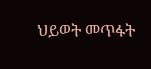ህይወት መጥፋት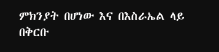ምክንያት በሆነው እና በእስራኤል ላይ በቅርቡ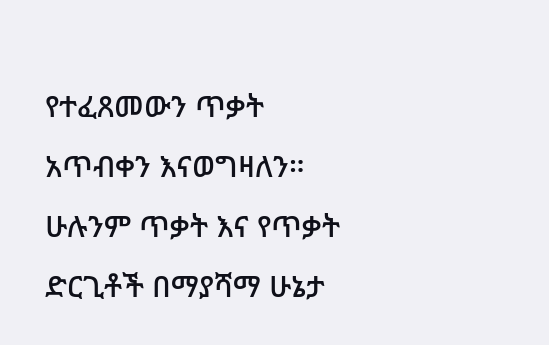የተፈጸመውን ጥቃት አጥብቀን እናወግዛለን። ሁሉንም ጥቃት እና የጥቃት ድርጊቶች በማያሻማ ሁኔታ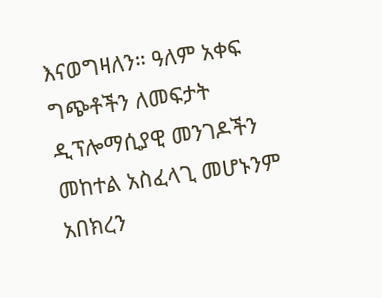እናወግዛለን። ዓለም አቀፍ ግጭቶችን ለመፍታት ዲፕሎማሲያዊ መንገዶችን መከተል አስፈላጊ መሆኑንም አበክረን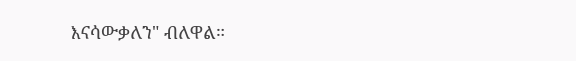እናሳውቃለን" ብለዋል።